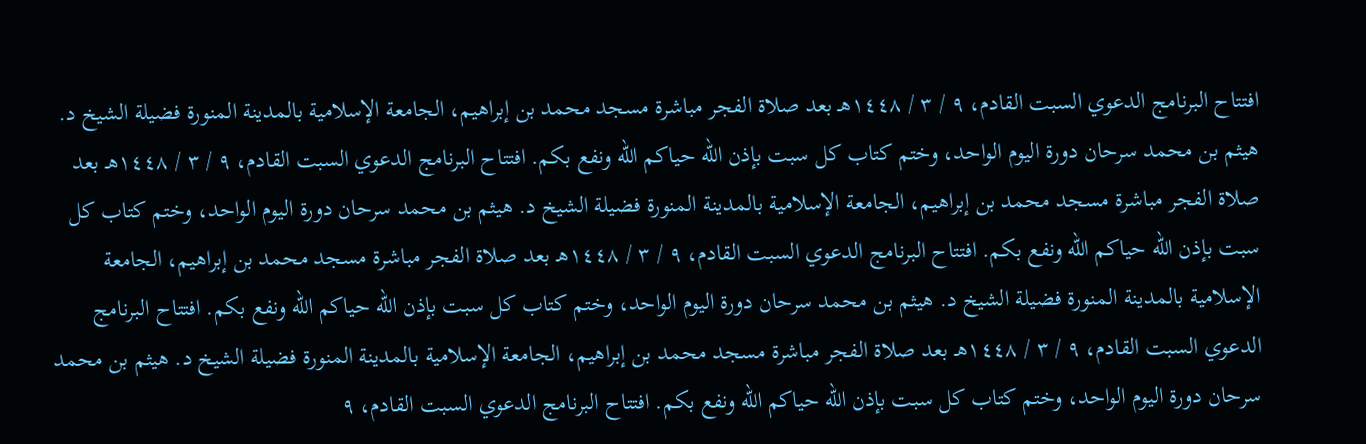افتتاح البرنامج الدعوي السبت القادم، ٩ / ٣ / ١٤٤٨هـ بعد صلاة الفجر مباشرة مسجد محمد بن إبراهيم، الجامعة الإسلامية بالمدينة المنورة فضيلة الشيخ د. هيثم بن محمد سرحان دورة اليوم الواحد، وختم كتاب كل سبت بإذن الله حياكم الله ونفع بكم. افتتاح البرنامج الدعوي السبت القادم، ٩ / ٣ / ١٤٤٨هـ بعد صلاة الفجر مباشرة مسجد محمد بن إبراهيم، الجامعة الإسلامية بالمدينة المنورة فضيلة الشيخ د. هيثم بن محمد سرحان دورة اليوم الواحد، وختم كتاب كل سبت بإذن الله حياكم الله ونفع بكم. افتتاح البرنامج الدعوي السبت القادم، ٩ / ٣ / ١٤٤٨هـ بعد صلاة الفجر مباشرة مسجد محمد بن إبراهيم، الجامعة الإسلامية بالمدينة المنورة فضيلة الشيخ د. هيثم بن محمد سرحان دورة اليوم الواحد، وختم كتاب كل سبت بإذن الله حياكم الله ونفع بكم. افتتاح البرنامج الدعوي السبت القادم، ٩ / ٣ / ١٤٤٨هـ بعد صلاة الفجر مباشرة مسجد محمد بن إبراهيم، الجامعة الإسلامية بالمدينة المنورة فضيلة الشيخ د. هيثم بن محمد سرحان دورة اليوم الواحد، وختم كتاب كل سبت بإذن الله حياكم الله ونفع بكم. افتتاح البرنامج الدعوي السبت القادم، ٩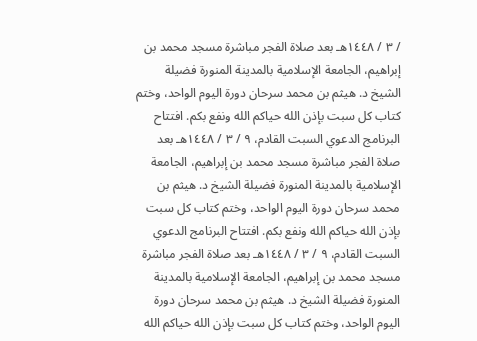/ ٣ / ١٤٤٨هـ بعد صلاة الفجر مباشرة مسجد محمد بن إبراهيم، الجامعة الإسلامية بالمدينة المنورة فضيلة الشيخ د. هيثم بن محمد سرحان دورة اليوم الواحد، وختم كتاب كل سبت بإذن الله حياكم الله ونفع بكم. افتتاح البرنامج الدعوي السبت القادم، ٩ / ٣ / ١٤٤٨هـ بعد صلاة الفجر مباشرة مسجد محمد بن إبراهيم، الجامعة الإسلامية بالمدينة المنورة فضيلة الشيخ د. هيثم بن محمد سرحان دورة اليوم الواحد، وختم كتاب كل سبت بإذن الله حياكم الله ونفع بكم. افتتاح البرنامج الدعوي السبت القادم، ٩ / ٣ / ١٤٤٨هـ بعد صلاة الفجر مباشرة مسجد محمد بن إبراهيم، الجامعة الإسلامية بالمدينة المنورة فضيلة الشيخ د. هيثم بن محمد سرحان دورة اليوم الواحد، وختم كتاب كل سبت بإذن الله حياكم الله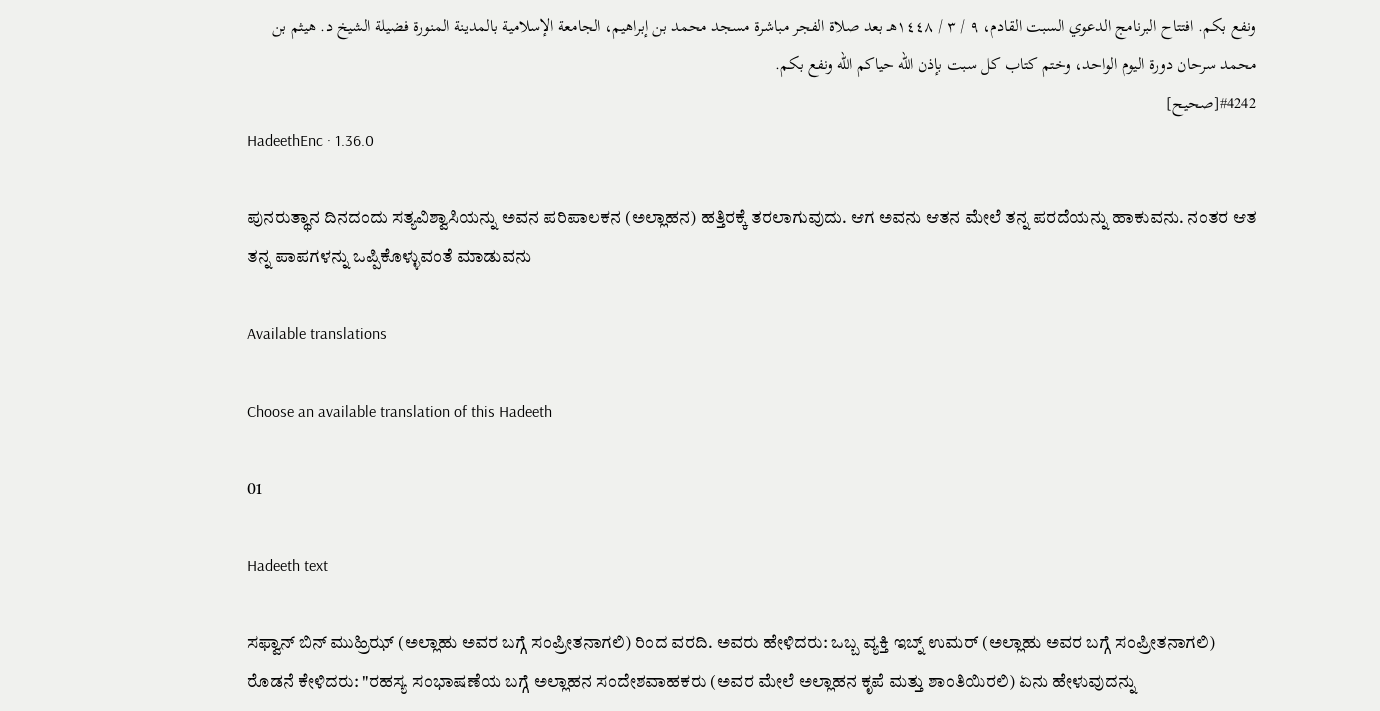ونفع بكم. افتتاح البرنامج الدعوي السبت القادم، ٩ / ٣ / ١٤٤٨هـ بعد صلاة الفجر مباشرة مسجد محمد بن إبراهيم، الجامعة الإسلامية بالمدينة المنورة فضيلة الشيخ د. هيثم بن محمد سرحان دورة اليوم الواحد، وختم كتاب كل سبت بإذن الله حياكم الله ونفع بكم.
#4242[صحيح]
HadeethEnc · 1.36.0

ಪುನರುತ್ಥಾನ ದಿನದಂದು ಸತ್ಯವಿಶ್ವಾಸಿಯನ್ನು ಅವನ ಪರಿಪಾಲಕನ (ಅಲ್ಲಾಹನ) ಹತ್ತಿರಕ್ಕೆ ತರಲಾಗುವುದು. ಆಗ ಅವನು ಆತನ ಮೇಲೆ ತನ್ನ ಪರದೆಯನ್ನು ಹಾಕುವನು. ನಂತರ ಆತ ತನ್ನ ಪಾಪಗಳನ್ನು ಒಪ್ಪಿಕೊಳ್ಳುವಂತೆ ಮಾಡುವನು

Available translations

Choose an available translation of this Hadeeth

01

Hadeeth text

ಸಫ್ವಾನ್ ಬಿನ್ ಮುಹ್ರಿಝ್ (ಅಲ್ಲಾಹು ಅವರ ಬಗ್ಗೆ ಸಂಪ್ರೀತನಾಗಲಿ) ರಿಂದ ವರದಿ. ಅವರು ಹೇಳಿದರು: ಒಬ್ಬ ವ್ಯಕ್ತಿ ಇಬ್ನ್ ಉಮರ್ (ಅಲ್ಲಾಹು ಅವರ ಬಗ್ಗೆ ಸಂಪ್ರೀತನಾಗಲಿ) ರೊಡನೆ ಕೇಳಿದರು: "ರಹಸ್ಯ ಸಂಭಾಷಣೆಯ ಬಗ್ಗೆ ಅಲ್ಲಾಹನ ಸಂದೇಶವಾಹಕರು (ಅವರ ಮೇಲೆ ಅಲ್ಲಾಹನ ಕೃಪೆ ಮತ್ತು ಶಾಂತಿಯಿರಲಿ) ಏನು ಹೇಳುವುದನ್ನು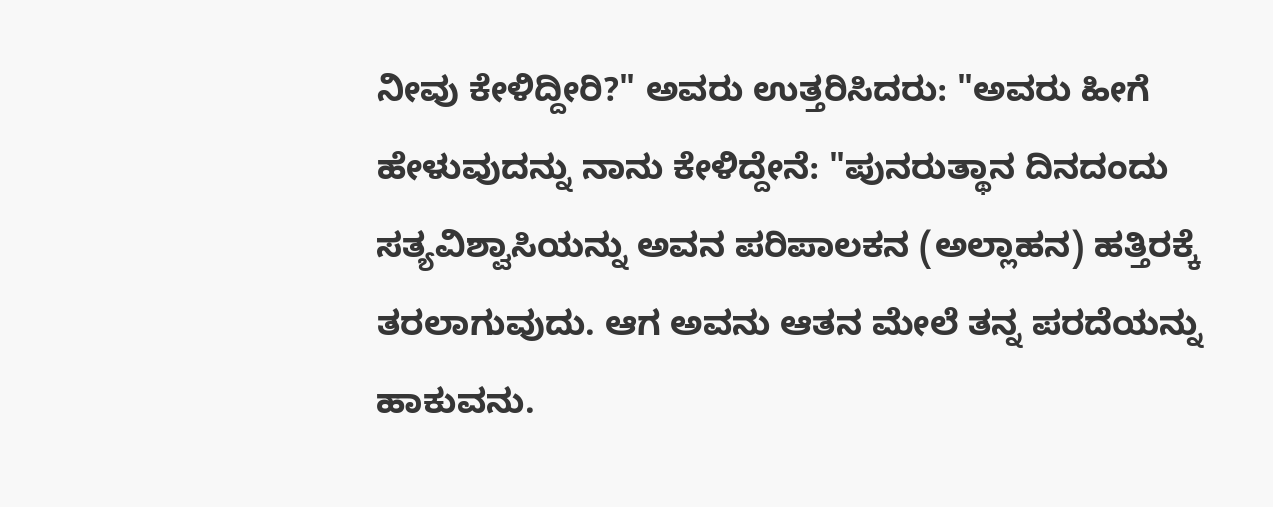ನೀವು ಕೇಳಿದ್ದೀರಿ?" ಅವರು ಉತ್ತರಿಸಿದರು: "ಅವರು ಹೀಗೆ ಹೇಳುವುದನ್ನು ನಾನು ಕೇಳಿದ್ದೇನೆ: "ಪುನರುತ್ಥಾನ ದಿನದಂದು ಸತ್ಯವಿಶ್ವಾಸಿಯನ್ನು ಅವನ ಪರಿಪಾಲಕನ (ಅಲ್ಲಾಹನ) ಹತ್ತಿರಕ್ಕೆ ತರಲಾಗುವುದು. ಆಗ ಅವನು ಆತನ ಮೇಲೆ ತನ್ನ ಪರದೆಯನ್ನು ಹಾಕುವನು.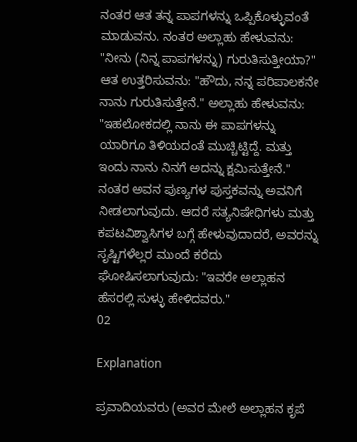ನಂತರ ಆತ ತನ್ನ ಪಾಪಗಳನ್ನು ಒಪ್ಪಿಕೊಳ್ಳುವಂತೆ ಮಾಡುವನು. ನಂತರ ಅಲ್ಲಾಹು ಹೇಳುವನು: "ನೀನು (ನಿನ್ನ ಪಾಪಗಳನ್ನು) ಗುರುತಿಸುತ್ತೀಯಾ?" ಆತ ಉತ್ತರಿಸುವನು: "ಹೌದು, ನನ್ನ ಪರಿಪಾಲಕನೇ ನಾನು ಗುರುತಿಸುತ್ತೇನೆ." ಅಲ್ಲಾಹು ಹೇಳುವನು: "ಇಹಲೋಕದಲ್ಲಿ ನಾನು ಈ ಪಾಪಗಳನ್ನು ಯಾರಿಗೂ ತಿಳಿಯದಂತೆ ಮುಚ್ಚಿಟ್ಟಿದ್ದೆ. ಮತ್ತು ಇಂದು ನಾನು ನಿನಗೆ ಅದನ್ನು ಕ್ಷಮಿಸುತ್ತೇನೆ." ನಂತರ ಅವನ ಪುಣ್ಯಗಳ ಪುಸ್ತಕವನ್ನು ಅವನಿಗೆ ನೀಡಲಾಗುವುದು. ಆದರೆ ಸತ್ಯನಿಷೇಧಿಗಳು ಮತ್ತು ಕಪಟವಿಶ್ವಾಸಿಗಳ ಬಗ್ಗೆ ಹೇಳುವುದಾದರೆ, ಅವರನ್ನು ಸೃಷ್ಟಿಗಳೆಲ್ಲರ ಮುಂದೆ ಕರೆದು ಘೋಷಿಸಲಾಗುವುದು: "ಇವರೇ ಅಲ್ಲಾಹನ ಹೆಸರಲ್ಲಿ ಸುಳ್ಳು ಹೇಳಿದವರು."
02

Explanation

ಪ್ರವಾದಿಯವರು (ಅವರ ಮೇಲೆ ಅಲ್ಲಾಹನ ಕೃಪೆ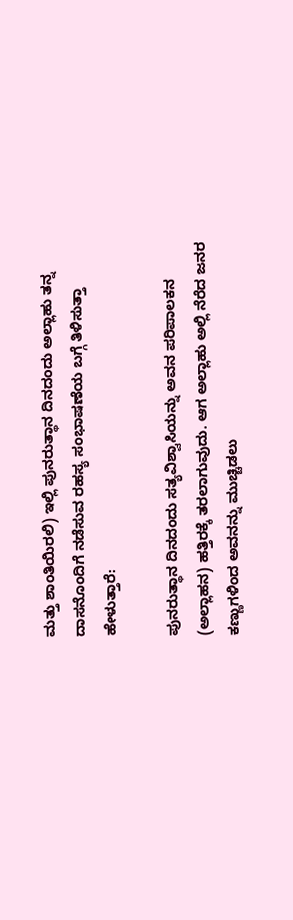ಮತ್ತು ಶಾಂತಿಯಿರಲಿ) ಇಲ್ಲಿ ಪುನರುತ್ಥಾನ ದಿನದಂದು ಅಲ್ಲಾಹು ತನ್ನ ದಾಸನೊಂದಿಗೆ ನಡೆಸುವ ರಹಸ್ಯ ಸಂಭಾಷಣೆಯ ಬಗ್ಗೆ ತಿಳಿಸುತ್ತಾ ಹೇಳುತ್ತಾರೆ:

ಪುನರುತ್ಥಾನ ದಿನದಂದು ಸತ್ಯವಿಶ್ವಾಸಿಯನ್ನು ಅವನ ಪರಿಪಾಲಕನ (ಅಲ್ಲಾಹನ) ಹತ್ತಿರಕ್ಕೆ ತರಲಾಗುವುದು. ಆಗ ಅಲ್ಲಾಹು ಅಲ್ಲಿ ನೆರೆದ ಜನರ ಕಣ್ಣುಗಳಿಂದ ಅವನನ್ನು ಮುಚ್ಚಿಡಲು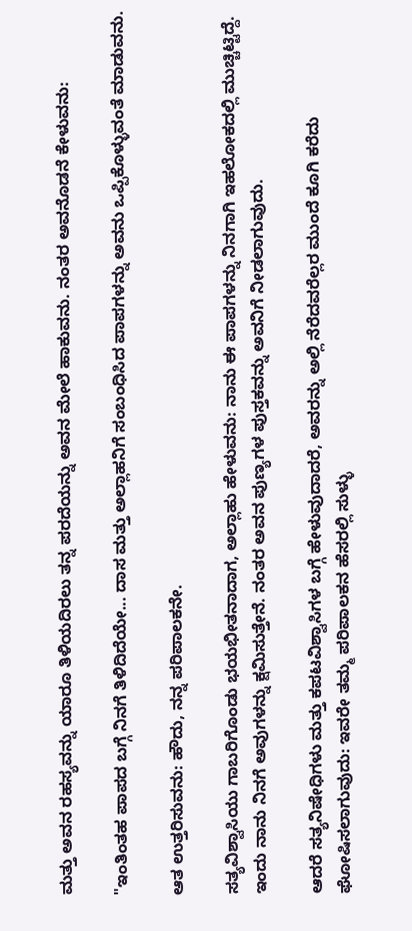ಮತ್ತು ಅವನ ರಹಸ್ಯವನ್ನು ಯಾರೂ ತಿಳಿಯದಿರಲು ತನ್ನ ಪರದೆಯನ್ನು ಅವನ ಮೇಲೆ ಹಾಕುವನು. ನಂತರ ಅವನೊಡನೆ ಕೇಳುವನು:

"ಇಂತಿಂತಹ ಪಾಪದ ಬಗ್ಗೆ ನಿನಗೆ ತಿಳಿದಿದೆಯೇ... ದಾಸ ಮತ್ತು ಅಲ್ಲಾಹನಿಗೆ ಸಂಬಂಧಿಸಿದ ಪಾಪಗಳನ್ನು ಅವನು ಒಪ್ಪಿಕೊಳ್ಳುವಂತೆ ಮಾಡುವನು.

ಆತ ಉತ್ತರಿಸುವನು: ಹೌದು, ನನ್ನ ಪರಿಪಾಲಕನೇ.

ಸತ್ಯವಿಶ್ವಾಸಿಯು ಗಾಬರಿಗೊಂಡು ಭಯಭೀತನಾದಾಗ, ಅಲ್ಲಾಹು ಹೇಳುವನು: ನಾನು ಈ ಪಾಪಗಳನ್ನು ನಿನಗಾಗಿ ಇಹಲೋಕದಲ್ಲಿ ಮುಚ್ಚಿಟ್ಟಿದ್ದೆ. ಇಂದು ನಾನು ನಿನಗೆ ಅವುಗಳನ್ನು ಕ್ಷಮಿಸುತ್ತೇನೆ. ನಂತರ ಅವನ ಪುಣ್ಯಗಳ ಪುಸ್ತಕವನ್ನು ಅವನಿಗೆ ನೀಡಲಾಗುವುದು.

ಆದರೆ ಸತ್ಯನಿಷೇಧಿಗಳು ಮತ್ತು ಕಪಟವಿಶ್ವಾಸಿಗಳ ಬಗ್ಗೆ ಹೇಳುವುದಾದರೆ, ಅವರನ್ನು ಅಲ್ಲಿ ನೆರೆದವರೆಲ್ಲರ ಮುಂದೆ ಕೂಗಿ ಕರೆದು ಘೋಷಿಸಲಾಗುವುದು: ಇವರೇ ತಮ್ಮ ಪರಿಪಾಲಕನ ಹೆಸರಲ್ಲಿ ಸುಳ್ಳು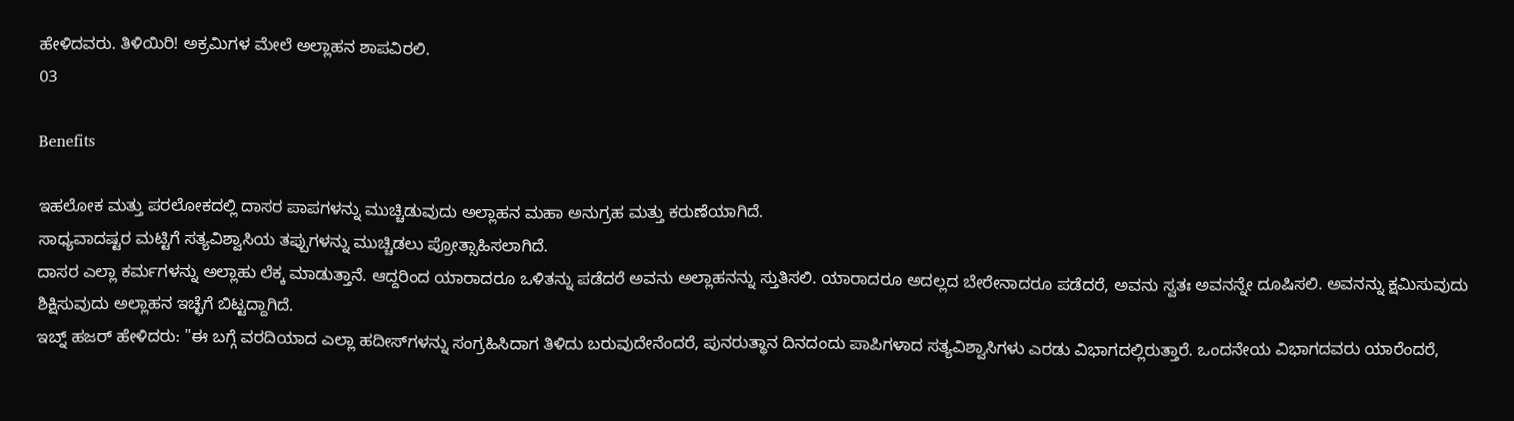ಹೇಳಿದವರು. ತಿಳಿಯಿರಿ! ಅಕ್ರಮಿಗಳ ಮೇಲೆ ಅಲ್ಲಾಹನ ಶಾಪವಿರಲಿ.
03

Benefits

ಇಹಲೋಕ ಮತ್ತು ಪರಲೋಕದಲ್ಲಿ ದಾಸರ ಪಾಪಗಳನ್ನು ಮುಚ್ಚಿಡುವುದು ಅಲ್ಲಾಹನ ಮಹಾ ಅನುಗ್ರಹ ಮತ್ತು ಕರುಣೆಯಾಗಿದೆ.
ಸಾಧ್ಯವಾದಷ್ಟರ ಮಟ್ಟಿಗೆ ಸತ್ಯವಿಶ್ವಾಸಿಯ ತಪ್ಪುಗಳನ್ನು ಮುಚ್ಚಿಡಲು ಪ್ರೋತ್ಸಾಹಿಸಲಾಗಿದೆ.
ದಾಸರ ಎಲ್ಲಾ ಕರ್ಮಗಳನ್ನು ಅಲ್ಲಾಹು ಲೆಕ್ಕ ಮಾಡುತ್ತಾನೆ. ಆದ್ದರಿಂದ ಯಾರಾದರೂ ಒಳಿತನ್ನು ಪಡೆದರೆ ಅವನು ಅಲ್ಲಾಹನನ್ನು ಸ್ತುತಿಸಲಿ. ಯಾರಾದರೂ ಅದಲ್ಲದ ಬೇರೇನಾದರೂ ಪಡೆದರೆ, ಅವನು ಸ್ವತಃ ಅವನನ್ನೇ ದೂಷಿಸಲಿ. ಅವನನ್ನು ಕ್ಷಮಿಸುವುದು ಶಿಕ್ಷಿಸುವುದು ಅಲ್ಲಾಹನ ಇಚ್ಛೆಗೆ ಬಿಟ್ಟದ್ದಾಗಿದೆ.
ಇಬ್ನ್ ಹಜರ್ ಹೇಳಿದರು: "ಈ ಬಗ್ಗೆ ವರದಿಯಾದ ಎಲ್ಲಾ ಹದೀಸ್‌ಗಳನ್ನು ಸಂಗ್ರಹಿಸಿದಾಗ ತಿಳಿದು ಬರುವುದೇನೆಂದರೆ, ಪುನರುತ್ಥಾನ ದಿನದಂದು ಪಾಪಿಗಳಾದ ಸತ್ಯವಿಶ್ವಾಸಿಗಳು ಎರಡು ವಿಭಾಗದಲ್ಲಿರುತ್ತಾರೆ. ಒಂದನೇಯ ವಿಭಾಗದವರು ಯಾರೆಂದರೆ,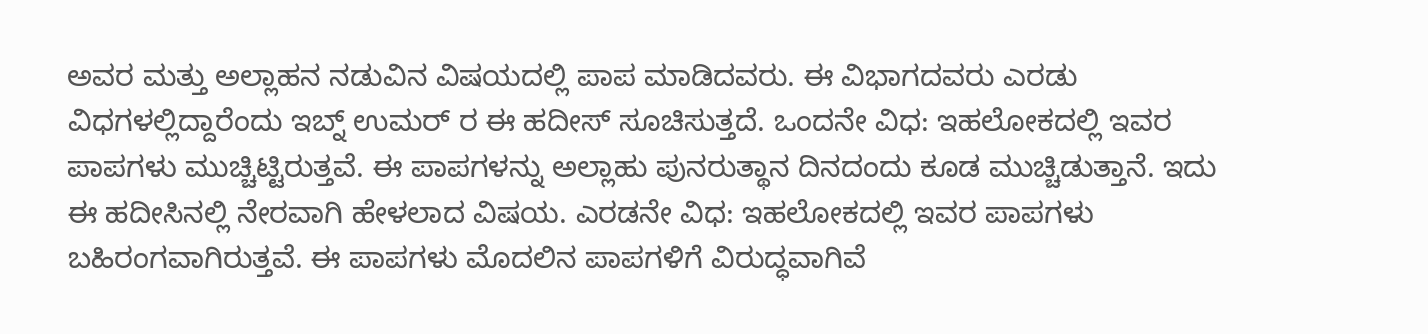ಅವರ ಮತ್ತು ಅಲ್ಲಾಹನ ನಡುವಿನ ವಿಷಯದಲ್ಲಿ ಪಾಪ ಮಾಡಿದವರು. ಈ ವಿಭಾಗದವರು ಎರಡು ವಿಧಗಳಲ್ಲಿದ್ದಾರೆಂದು ಇಬ್ನ್ ಉಮರ್ ರ ಈ ಹದೀಸ್ ಸೂಚಿಸುತ್ತದೆ. ಒಂದನೇ ವಿಧ: ಇಹಲೋಕದಲ್ಲಿ ಇವರ ಪಾಪಗಳು ಮುಚ್ಚಿಟ್ಟಿರುತ್ತವೆ. ಈ ಪಾಪಗಳನ್ನು ಅಲ್ಲಾಹು ಪುನರುತ್ಥಾನ ದಿನದಂದು ಕೂಡ ಮುಚ್ಚಿಡುತ್ತಾನೆ. ಇದು ಈ ಹದೀಸಿನಲ್ಲಿ ನೇರವಾಗಿ ಹೇಳಲಾದ ವಿಷಯ. ಎರಡನೇ ವಿಧ: ಇಹಲೋಕದಲ್ಲಿ ಇವರ ಪಾಪಗಳು ಬಹಿರಂಗವಾಗಿರುತ್ತವೆ. ಈ ಪಾಪಗಳು ಮೊದಲಿನ ಪಾಪಗಳಿಗೆ ವಿರುದ್ಧವಾಗಿವೆ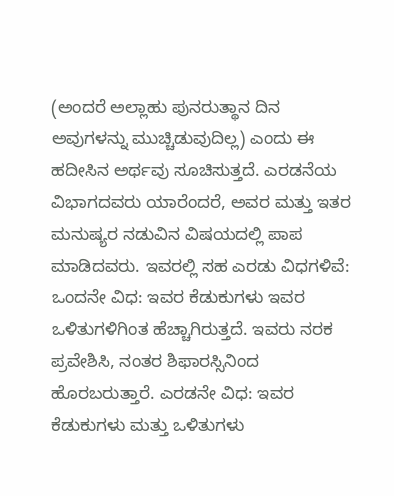(ಅಂದರೆ ಅಲ್ಲಾಹು ಪುನರುತ್ಥಾನ ದಿನ ಅವುಗಳನ್ನು ಮುಚ್ಚಿಡುವುದಿಲ್ಲ) ಎಂದು ಈ ಹದೀಸಿನ ಅರ್ಥವು ಸೂಚಿಸುತ್ತದೆ. ಎರಡನೆಯ ವಿಭಾಗದವರು ಯಾರೆಂದರೆ, ಅವರ ಮತ್ತು ಇತರ ಮನುಷ್ಯರ ನಡುವಿನ ವಿಷಯದಲ್ಲಿ ಪಾಪ ಮಾಡಿದವರು. ಇವರಲ್ಲಿ ಸಹ ಎರಡು ವಿಧಗಳಿವೆ: ಒಂದನೇ ವಿಧ: ಇವರ ಕೆಡುಕುಗಳು ಇವರ ಒಳಿತುಗಳಿಗಿಂತ ಹೆಚ್ಚಾಗಿರುತ್ತದೆ. ಇವರು ನರಕ ಪ್ರವೇಶಿಸಿ, ನಂತರ ಶಿಫಾರಸ್ಸಿನಿಂದ ಹೊರಬರುತ್ತಾರೆ. ಎರಡನೇ ವಿಧ: ಇವರ ಕೆಡುಕುಗಳು ಮತ್ತು ಒಳಿತುಗಳು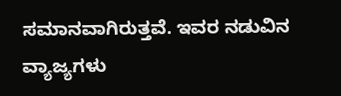ಸಮಾನವಾಗಿರುತ್ತವೆ. ಇವರ ನಡುವಿನ ವ್ಯಾಜ್ಯಗಳು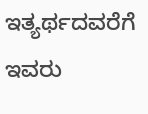ಇತ್ಯರ್ಥದವರೆಗೆ ಇವರು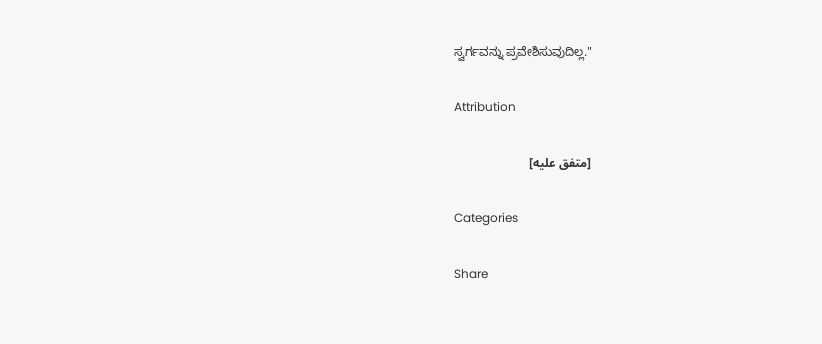ಸ್ವರ್ಗವನ್ನು ಪ್ರವೇಶಿಸುವುದಿಲ್ಲ."

Attribution

[متفق عليه]

Categories

Share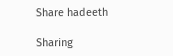Share hadeeth

Sharing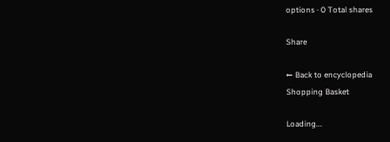options · 0 Total shares

Share

← Back to encyclopedia
Shopping Basket

Loading...